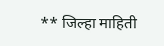** जिल्हा माहिती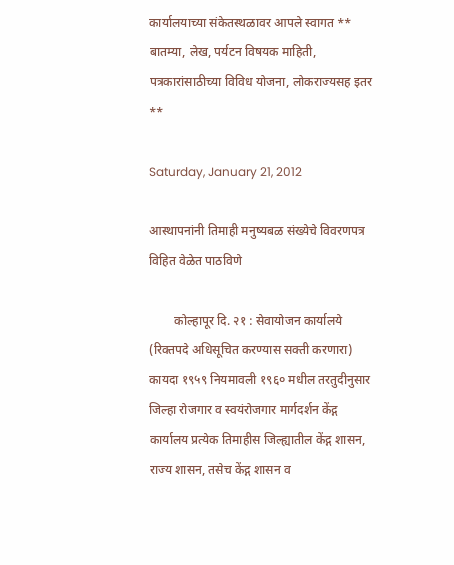कार्यालयाच्या संकेतस्थळावर आपले स्वागत ** बातम्या, लेख, पर्यटन विषयक माहिती, पत्रकारांसाठीच्या विविध योजना, लोकराज्यसह इतर **

Saturday, January 21, 2012

आस्थापनांनी तिमाही मनुष्यबळ संख्येचे विवरणपत्र विहित वेळेत पाठविणे

        कोल्हापूर दि. २१ : सेवायोजन कार्यालये (रिक्तपदे अधिसूचित करण्यास सक्ती करणारा) कायदा १९५९ नियमावली १९६० मधील तरतुदीनुसार जिल्हा रोजगार व स्वयंरोजगार मार्गदर्शन केंद्ग कार्यालय प्रत्येक तिमाहीस जिल्ह्यातील केंद्ग शासन, राज्य शासन, तसेच केंद्ग शासन व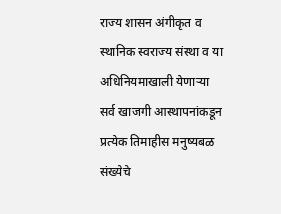राज्य शासन अंगीकृत व स्थानिक स्वराज्य संस्था व या अधिनियमाखाली येणार्‍या सर्व खाजगी आस्थापनांकडून प्रत्येक तिमाहीस मनुष्यबळ संख्येचे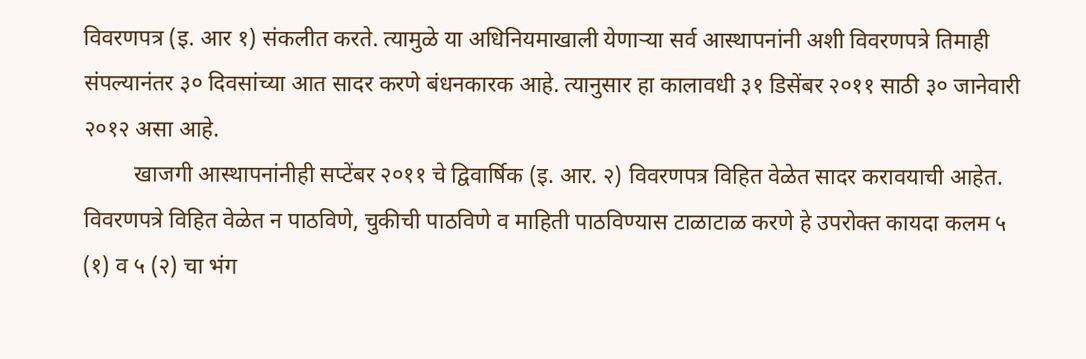विवरणपत्र (इ. आर १) संकलीत करते. त्यामुळे या अधिनियमाखाली येणार्‍या सर्व आस्थापनांनी अशी विवरणपत्रे तिमाही संपल्यानंतर ३० दिवसांच्या आत सादर करणे बंधनकारक आहे. त्यानुसार हा कालावधी ३१ डिसेंबर २०११ साठी ३० जानेवारी २०१२ असा आहे.
         खाजगी आस्थापनांनीही सप्टेंबर २०११ चे द्विवार्षिक (इ. आर. २) विवरणपत्र विहित वेळेत सादर करावयाची आहेत. विवरणपत्रे विहित वेळेत न पाठविणे, चुकीची पाठविणे व माहिती पाठविण्यास टाळाटाळ करणे हे उपरोक्त कायदा कलम ५ (१) व ५ (२) चा भंग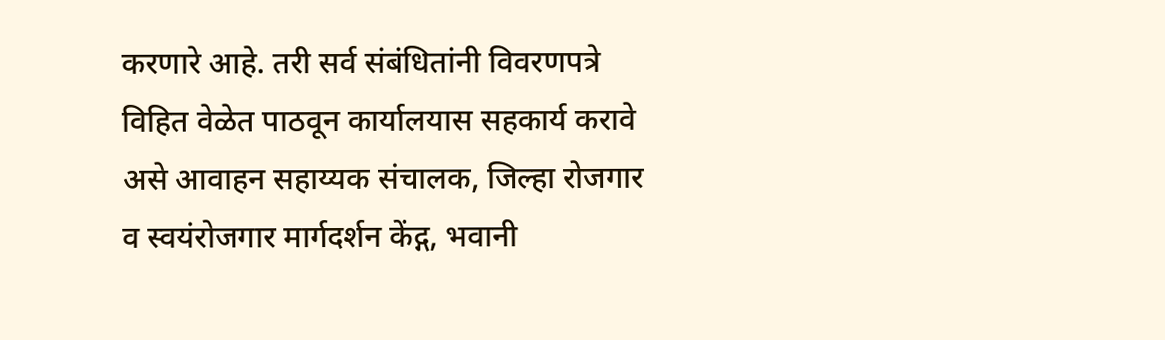करणारे आहे. तरी सर्व संबंधितांनी विवरणपत्रे विहित वेळेत पाठवून कार्यालयास सहकार्य करावे असे आवाहन सहाय्यक संचालक, जिल्हा रोजगार व स्वयंरोजगार मार्गदर्शन केंद्ग, भवानी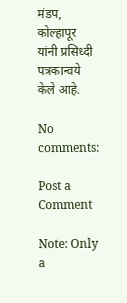मंडप, कोल्हापूर यांनी प्रसिध्दी पत्रकान्वये केले आहे.

No comments:

Post a Comment

Note: Only a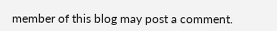member of this blog may post a comment.